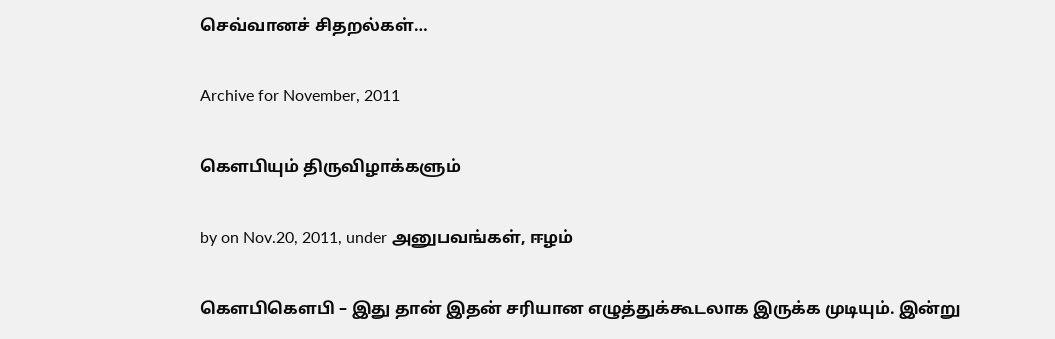செவ்வானச் சிதறல்கள்…

Archive for November, 2011

கௌபியும் திருவிழாக்களும்

by on Nov.20, 2011, under அனுபவங்கள், ஈழம்

கௌபிகௌபி – இது தான் இதன் சரியான எழுத்துக்கூடலாக இருக்க முடியும். இன்று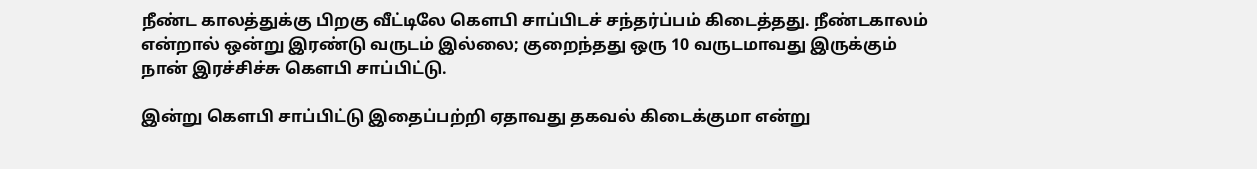நீண்ட காலத்துக்கு பிறகு வீட்டிலே கௌபி சாப்பிடச் சந்தர்ப்பம் கிடைத்தது. நீண்டகாலம் என்றால் ஒன்று இரண்டு வருடம் இல்லை; குறைந்தது ஒரு 10 வருடமாவது இருக்கும் நான் இரச்சிச்சு கௌபி சாப்பிட்டு.

இன்று கௌபி சாப்பிட்டு இதைப்பற்றி ஏதாவது தகவல் கிடைக்குமா என்று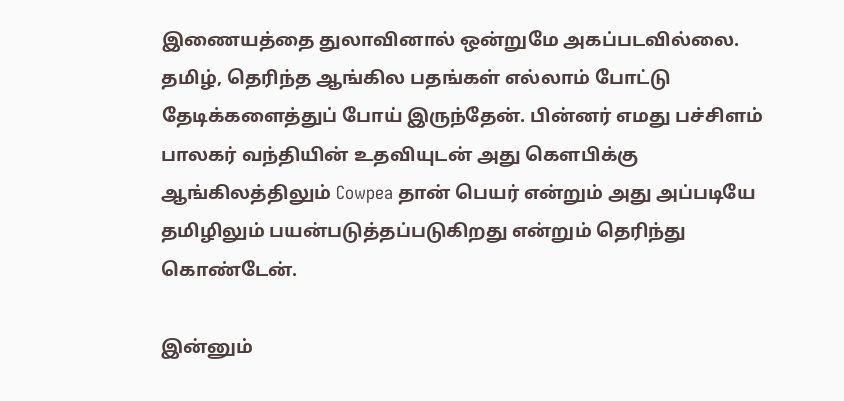இணையத்தை துலாவினால் ஒன்றுமே அகப்படவில்லை. தமிழ், தெரிந்த ஆங்கில பதங்கள் எல்லாம் போட்டு தேடிக்களைத்துப் போய் இருந்தேன். பின்னர் எமது பச்சிளம் பாலகர் வந்தியின் உதவியுடன் அது கௌபிக்கு ஆங்கிலத்திலும் Cowpea தான் பெயர் என்றும் அது அப்படியே தமிழிலும் பயன்படுத்தப்படுகிறது என்றும் தெரிந்து கொண்டேன்.

இன்னும்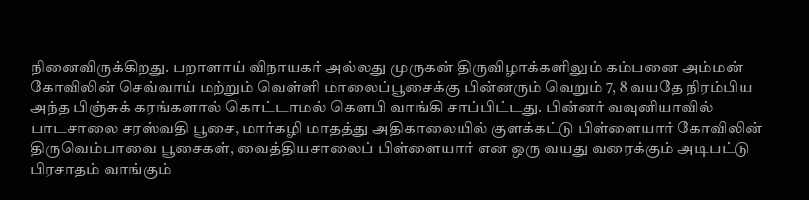நினைவிருக்கிறது. பறாளாய் விநாயகர் அல்லது முருகன் திருவிழாக்களிலும் கம்பனை அம்மன் கோவிலின் செவ்வாய் மற்றும் வெள்ளி மாலைப்பூசைக்கு பின்னரும் வெறும் 7, 8 வயதே நிரம்பிய அந்த பிஞ்சுக் கரங்களால் கொட்டாமல் கௌபி வாங்கி சாப்பிட்டது. பின்னர் வவுனியாவில் பாடசாலை சரஸ்வதி பூசை, மார்கழி மாதத்து அதிகாலையில் குளக்கட்டு பிள்ளையார் கோவிலின் திருவெம்பாவை பூசைகள், வைத்தியசாலைப் பிள்ளையார் என ஒரு வயது வரைக்கும் அடிபட்டு பிரசாதம் வாங்கும்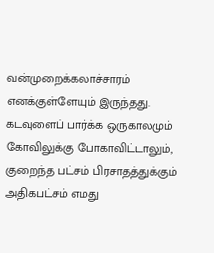வன்முறைக்கலாச்சாரம் எனக்குள்ளேயும் இருந்தது. கடவுளைப் பார்க்க ஒருகாலமும் கோவிலுக்கு போகாவிட்டாலும், குறைந்த பட்சம் பிரசாதத்துக்கும் அதிகபட்சம் எமது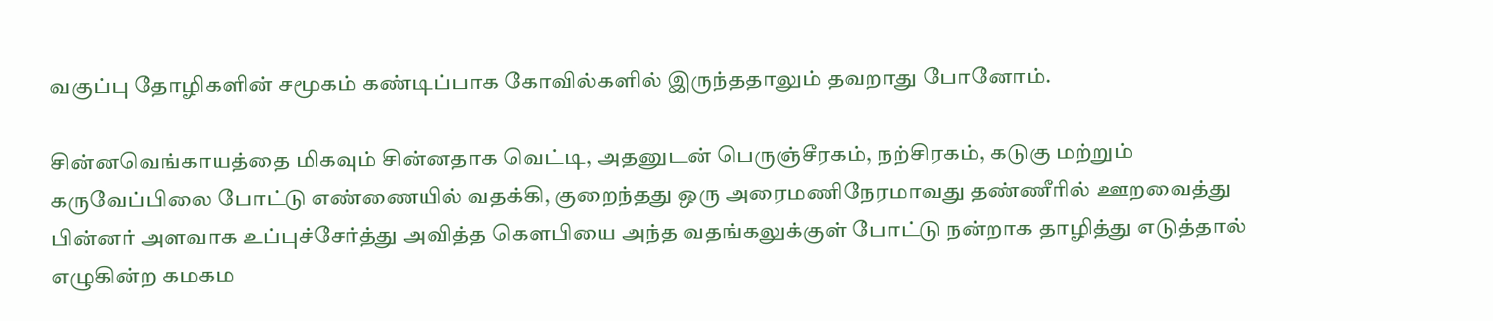வகுப்பு தோழிகளின் சமூகம் கண்டிப்பாக கோவில்களில் இருந்ததாலும் தவறாது போனோம்.

சின்னவெங்காயத்தை மிகவும் சின்னதாக வெட்டி, அதனுடன் பெருஞ்சீரகம், நற்சிரகம், கடுகு மற்றும் கருவேப்பிலை போட்டு எண்ணையில் வதக்கி, குறைந்தது ஒரு அரைமணிநேரமாவது தண்ணீரில் ஊறவைத்து பின்னர் அளவாக உப்புச்சேர்த்து அவித்த கௌபியை அந்த வதங்கலுக்குள் போட்டு நன்றாக தாழித்து எடுத்தால் எழுகின்ற கமகம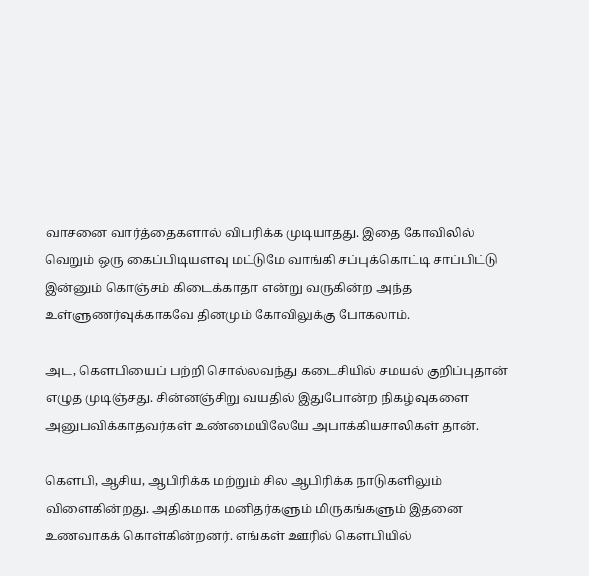வாசனை வார்த்தைகளால் விபரிக்க முடியாதது. இதை கோவிலில் வெறும் ஒரு கைப்பிடியளவு மட்டுமே வாங்கி சப்புக்கொட்டி சாப்பிட்டு இன்னும் கொஞ்சம் கிடைக்காதா என்று வருகின்ற அந்த உள்ளுணர்வுக்காகவே தினமும் கோவிலுக்கு போகலாம்.

அட, கௌபியைப் பற்றி சொல்லவந்து கடைசியில் சமயல் குறிப்புதான் எழுத முடிஞ்சது. சின்னஞ்சிறு வயதில் இதுபோன்ற நிகழ்வுகளை அனுபவிக்காதவர்கள் உண்மையிலேயே அபாக்கியசாலிகள் தான்.

கௌபி, ஆசிய, ஆபிரிக்க மற்றும் சில ஆபிரிக்க நாடுகளிலும் விளைகின்றது. அதிகமாக மனிதர்களும் மிருகங்களும் இதனை உணவாகக் கொள்கின்றனர். எங்கள் ஊரில் கௌபியில்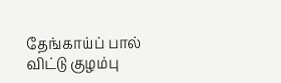தேங்காய்ப் பால் விட்டு குழம்பு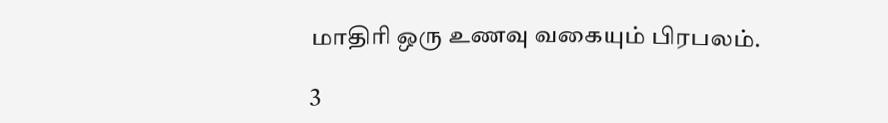மாதிரி ஒரு உணவு வகையும் பிரபலம்.

3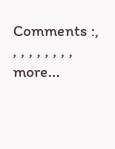Comments :, , , , , , , , , more...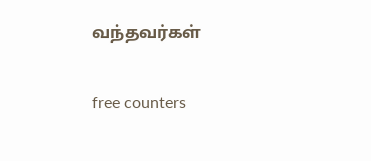வந்தவர்கள்

free counters